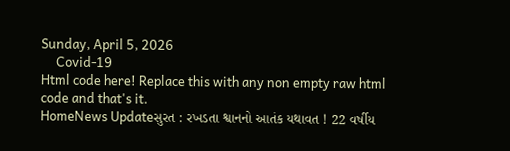Sunday, April 5, 2026
     Covid-19
Html code here! Replace this with any non empty raw html code and that's it.
HomeNews Updateસુરત : રખડતા શ્વાનનો આતંક યથાવત ! 22 વર્ષીય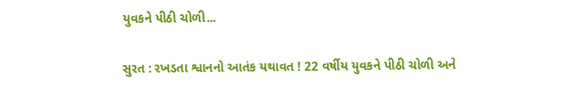યુવકને પીઠી ચોળી...

સુરત : રખડતા શ્વાનનો આતંક યથાવત ! 22 વર્ષીય યુવકને પીઠી ચોળી અને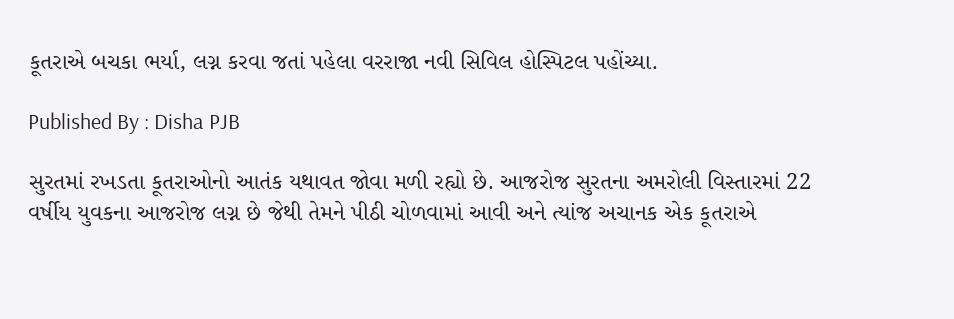કૂતરાએ બચકા ભર્યા, લગ્ન કરવા જતાં પહેલા વરરાજા નવી સિવિલ હોસ્પિટલ પહોંચ્યા.

Published By : Disha PJB

સુરતમાં રખડતા કૂતરાઓનો આતંક યથાવત જોવા મળી રહ્યો છે. આજરોજ સુરતના અમરોલી વિસ્તારમાં 22 વર્ષીય યુવકના આજરોજ લગ્ન છે જેથી તેમને પીઠી ચોળવામાં આવી અને ત્યાંજ અચાનક એક કૂતરાએ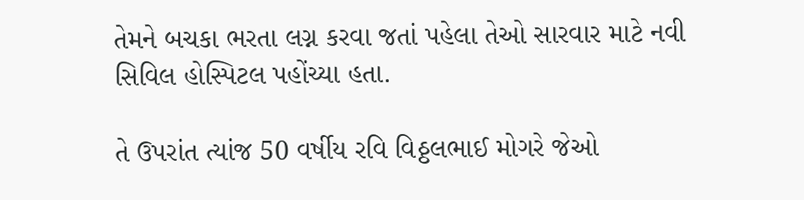તેમને બચકા ભરતા લગ્ન કરવા જતાં પહેલા તેઓ સારવાર માટે નવી સિવિલ હોસ્પિટલ પહોંચ્યા હતા.

તે ઉપરાંત ત્યાંજ 50 વર્ષીય રવિ વિઠ્ઠલભાઈ મોગરે જેઓ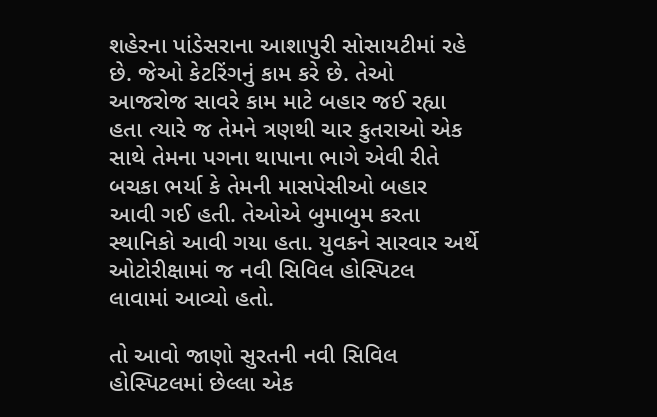શહેરના પાંડેસરાના આશાપુરી સોસાયટીમાં રહે છે. જેઓ કેટરિંગનું કામ કરે છે. તેઓ આજરોજ સાવરે કામ માટે બહાર જઈ રહ્યા હતા ત્યારે જ તેમને ત્રણથી ચાર કુતરાઓ એક સાથે તેમના પગના થાપાના ભાગે એવી રીતે બચકા ભર્યા કે તેમની માસપેસીઓ બહાર આવી ગઈ હતી. તેઓએ બુમાબુમ કરતા સ્થાનિકો આવી ગયા હતા. યુવકને સારવાર અર્થે ઓટોરીક્ષામાં જ નવી સિવિલ હોસ્પિટલ લાવામાં આવ્યો હતો.

તો આવો જાણો સુરતની નવી સિવિલ હોસ્પિટલમાં છેલ્લા એક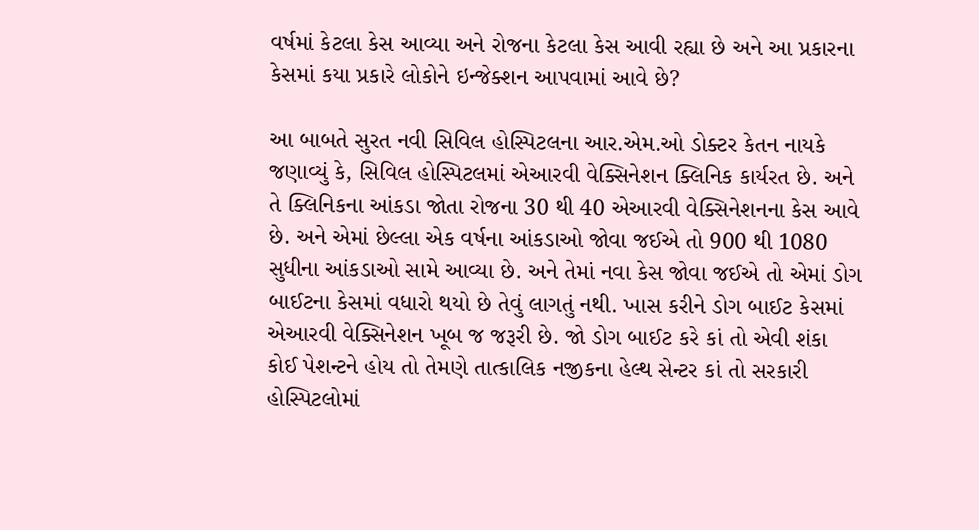વર્ષમાં કેટલા કેસ આવ્યા અને રોજના કેટલા કેસ આવી રહ્યા છે અને આ પ્રકારના કેસમાં કયા પ્રકારે લોકોને ઇન્જેક્શન આપવામાં આવે છે?

આ બાબતે સુરત નવી સિવિલ હોસ્પિટલના આર.એમ.ઓ ડોક્ટર કેતન નાયકે જણાવ્યું કે, સિવિલ હોસ્પિટલમાં એઆરવી વેક્સિનેશન ક્લિનિક કાર્યરત છે. અને તે ક્લિનિકના આંકડા જોતા રોજના 30 થી 40 એઆરવી વેક્સિનેશનના કેસ આવે છે. અને એમાં છેલ્લા એક વર્ષના આંકડાઓ જોવા જઈએ તો 900 થી 1080 સુધીના આંકડાઓ સામે આવ્યા છે. અને તેમાં નવા કેસ જોવા જઈએ તો એમાં ડોગ બાઈટના કેસમાં વધારો થયો છે તેવું લાગતું નથી. ખાસ કરીને ડોગ બાઈટ કેસમાં એઆરવી વેક્સિનેશન ખૂબ જ જરૂરી છે. જો ડોગ બાઈટ કરે કાં તો એવી શંકા કોઈ પેશન્ટને હોય તો તેમણે તાત્કાલિક નજીકના હેલ્થ સેન્ટર કાં તો સરકારી હોસ્પિટલોમાં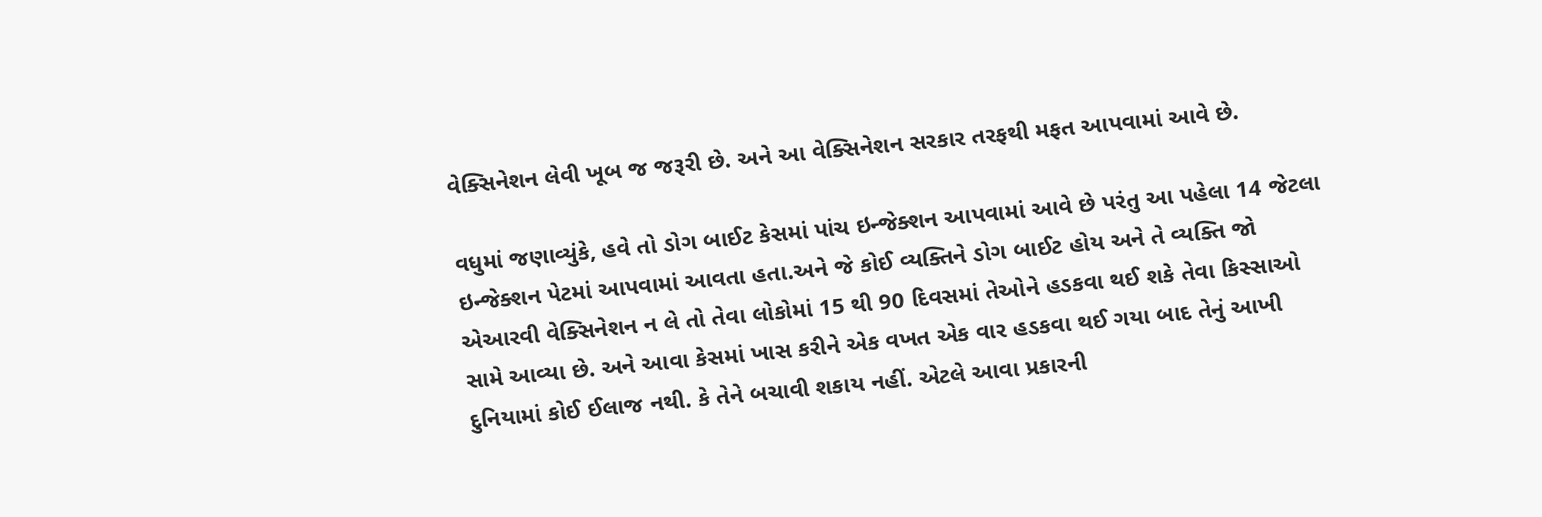વેક્સિનેશન લેવી ખૂબ જ જરૂરી છે. અને આ વેક્સિનેશન સરકાર તરફથી મફત આપવામાં આવે છે.

વધુમાં જણાવ્યુંકે, હવે તો ડોગ બાઈટ કેસમાં પાંચ ઇન્જેક્શન આપવામાં આવે છે પરંતુ આ પહેલા 14 જેટલા ઇન્જેક્શન પેટમાં આપવામાં આવતા હતા.અને જે કોઈ વ્યક્તિને ડોગ બાઈટ હોય અને તે વ્યક્તિ જો
એઆરવી વેક્સિનેશન ન લે તો તેવા લોકોમાં 15 થી 90 દિવસમાં તેઓને હડકવા થઈ શકે તેવા કિસ્સાઓ સામે આવ્યા છે. અને આવા કેસમાં ખાસ કરીને એક વખત એક વાર હડકવા થઈ ગયા બાદ તેનું આખી દુનિયામાં કોઈ ઈલાજ નથી. કે તેને બચાવી શકાય નહીં. એટલે આવા પ્રકારની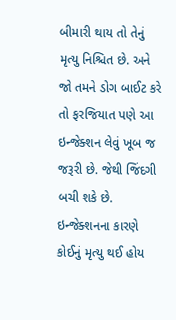બીમારી થાય તો તેનું મૃત્યુ નિશ્ચિત છે. અને જો તમને ડોગ બાઈટ કરે તો ફરજિયાત પણે આ ઇન્જેક્શન લેવું ખૂબ જ જરૂરી છે. જેથી જિંદગી બચી શકે છે. ઇન્જેક્શનના કારણે કોઈનું મૃત્યુ થઈ હોય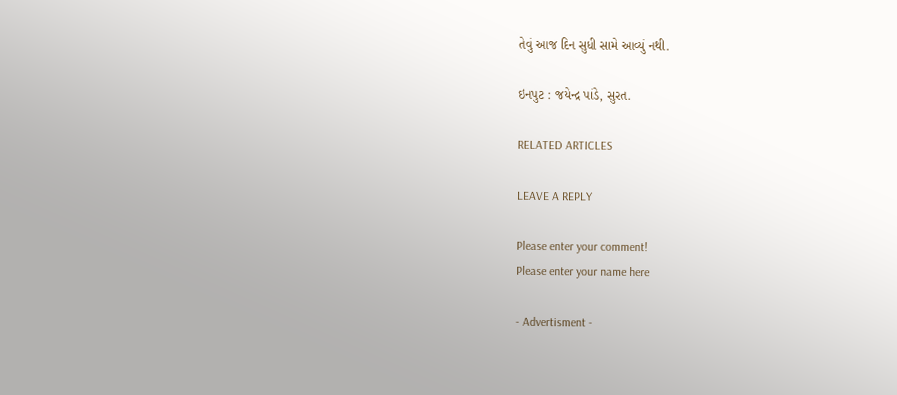તેવું આજ દિન સુધી સામે આવ્યું નથી.

ઇનપુટ : જયેન્દ્ર પાંડે, સુરત.

RELATED ARTICLES

LEAVE A REPLY

Please enter your comment!
Please enter your name here

- Advertisment -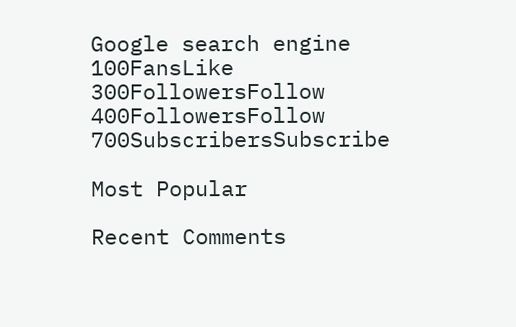Google search engine
100FansLike
300FollowersFollow
400FollowersFollow
700SubscribersSubscribe

Most Popular

Recent Comments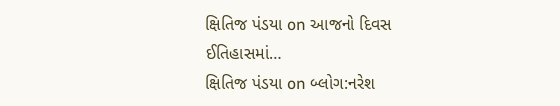ક્ષિતિજ પંડયા on આજનો દિવસ ઈતિહાસમાં…
ક્ષિતિજ પંડયા on બ્લોગ:નરેશ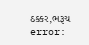ઠક્કર,ભરૂચ
error: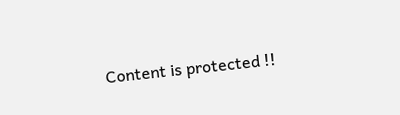Content is protected !!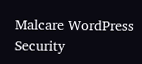Malcare WordPress Security